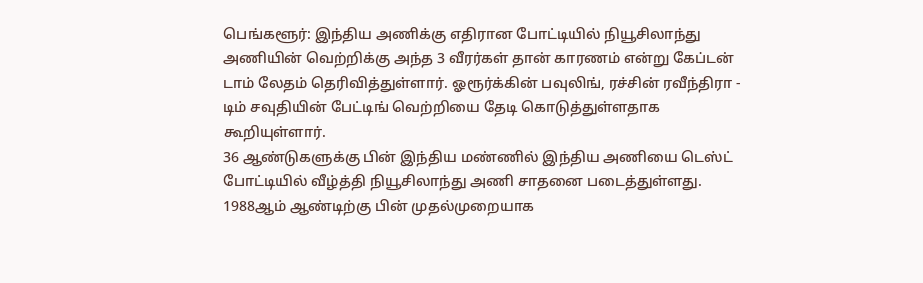பெங்களூர்: இந்திய அணிக்கு எதிரான போட்டியில் நியூசிலாந்து அணியின் வெற்றிக்கு அந்த 3 வீரர்கள் தான் காரணம் என்று கேப்டன் டாம் லேதம் தெரிவித்துள்ளார். ஓரூர்க்கின் பவுலிங், ரச்சின் ரவீந்திரா - டிம் சவுதியின் பேட்டிங் வெற்றியை தேடி கொடுத்துள்ளதாக கூறியுள்ளார்.
36 ஆண்டுகளுக்கு பின் இந்திய மண்ணில் இந்திய அணியை டெஸ்ட் போட்டியில் வீழ்த்தி நியூசிலாந்து அணி சாதனை படைத்துள்ளது. 1988ஆம் ஆண்டிற்கு பின் முதல்முறையாக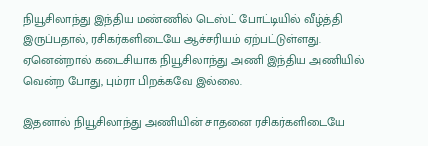நியூசிலாந்து இந்திய மண்ணில் டெஸ்ட் போட்டியில் வீழ்த்தி இருப்பதால், ரசிகர்களிடையே ஆச்சரியம் ஏற்பட்டுள்ளது. ஏனென்றால் கடைசியாக நியூசிலாந்து அணி இந்திய அணியில் வென்ற போது, பும்ரா பிறக்கவே இல்லை.

இதனால் நியூசிலாந்து அணியின் சாதனை ரசிகர்களிடையே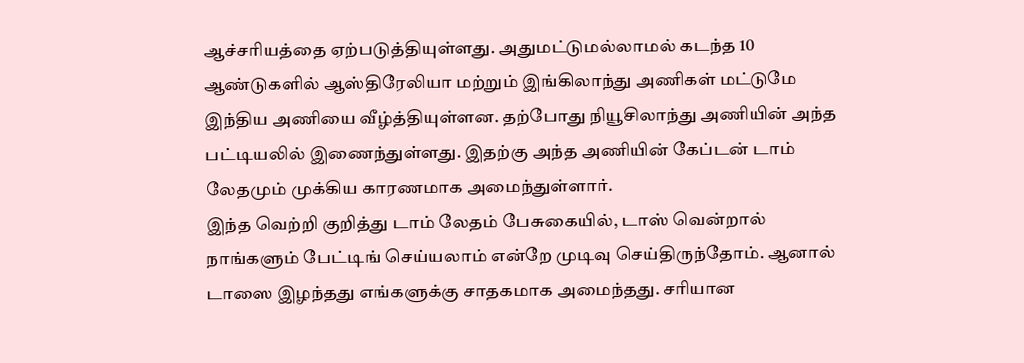ஆச்சரியத்தை ஏற்படுத்தியுள்ளது. அதுமட்டுமல்லாமல் கடந்த 10 ஆண்டுகளில் ஆஸ்திரேலியா மற்றும் இங்கிலாந்து அணிகள் மட்டுமே இந்திய அணியை வீழ்த்தியுள்ளன. தற்போது நியூசிலாந்து அணியின் அந்த பட்டியலில் இணைந்துள்ளது. இதற்கு அந்த அணியின் கேப்டன் டாம் லேதமும் முக்கிய காரணமாக அமைந்துள்ளார்.
இந்த வெற்றி குறித்து டாம் லேதம் பேசுகையில், டாஸ் வென்றால் நாங்களும் பேட்டிங் செய்யலாம் என்றே முடிவு செய்திருந்தோம். ஆனால் டாஸை இழந்தது எங்களுக்கு சாதகமாக அமைந்தது. சரியான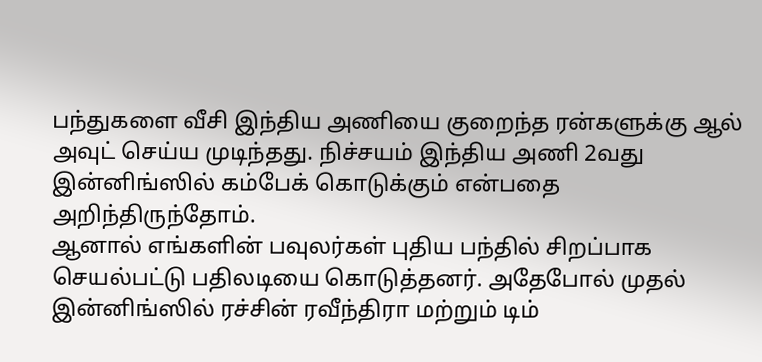பந்துகளை வீசி இந்திய அணியை குறைந்த ரன்களுக்கு ஆல் அவுட் செய்ய முடிந்தது. நிச்சயம் இந்திய அணி 2வது இன்னிங்ஸில் கம்பேக் கொடுக்கும் என்பதை அறிந்திருந்தோம்.
ஆனால் எங்களின் பவுலர்கள் புதிய பந்தில் சிறப்பாக செயல்பட்டு பதிலடியை கொடுத்தனர். அதேபோல் முதல் இன்னிங்ஸில் ரச்சின் ரவீந்திரா மற்றும் டிம்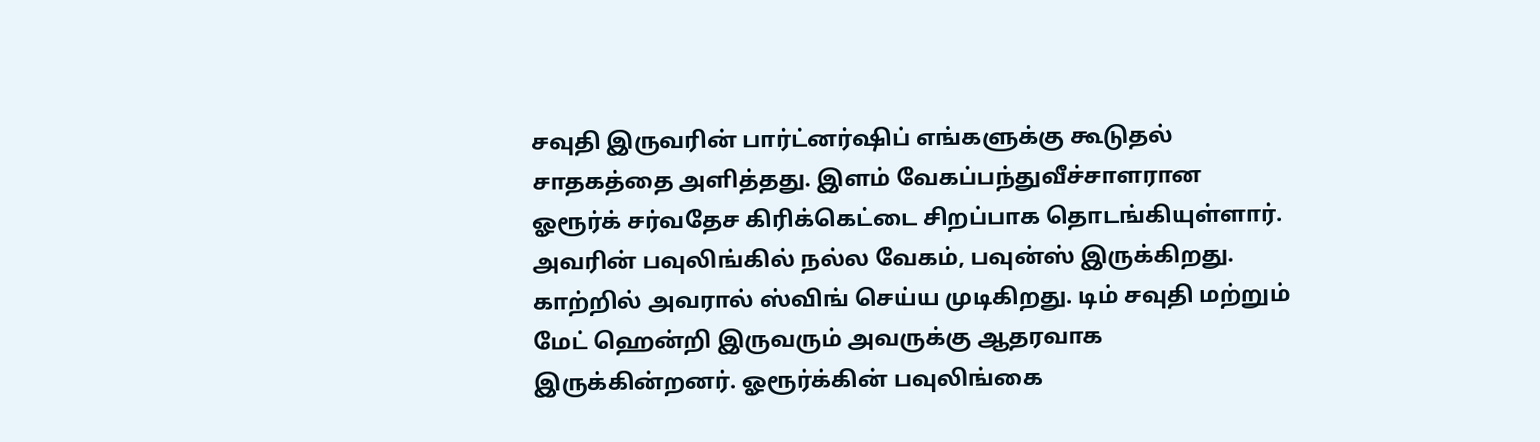சவுதி இருவரின் பார்ட்னர்ஷிப் எங்களுக்கு கூடுதல் சாதகத்தை அளித்தது. இளம் வேகப்பந்துவீச்சாளரான ஓரூர்க் சர்வதேச கிரிக்கெட்டை சிறப்பாக தொடங்கியுள்ளார். அவரின் பவுலிங்கில் நல்ல வேகம், பவுன்ஸ் இருக்கிறது.
காற்றில் அவரால் ஸ்விங் செய்ய முடிகிறது. டிம் சவுதி மற்றும் மேட் ஹென்றி இருவரும் அவருக்கு ஆதரவாக இருக்கின்றனர். ஓரூர்க்கின் பவுலிங்கை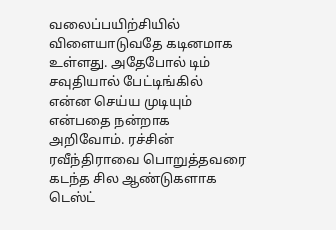வலைப்பயிற்சியில் விளையாடுவதே கடினமாக உள்ளது. அதேபோல் டிம் சவுதியால் பேட்டிங்கில் என்ன செய்ய முடியும் என்பதை நன்றாக அறிவோம். ரச்சின் ரவீந்திராவை பொறுத்தவரை கடந்த சில ஆண்டுகளாக டெஸ்ட்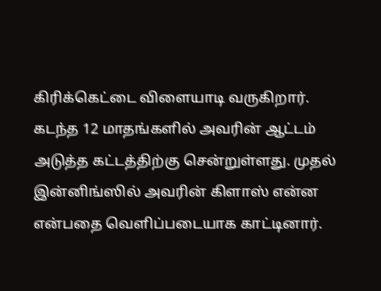கிரிக்கெட்டை விளையாடி வருகிறார்.
கடந்த 12 மாதங்களில் அவரின் ஆட்டம் அடுத்த கட்டத்திற்கு சென்றுள்ளது. முதல் இன்னிங்ஸில் அவரின் கிளாஸ் என்ன என்பதை வெளிப்படையாக காட்டினார்.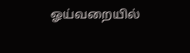ஓய்வறையில்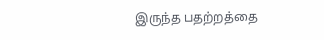இருந்த பதற்றத்தை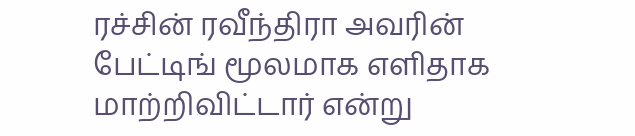ரச்சின் ரவீந்திரா அவரின் பேட்டிங் மூலமாக எளிதாக மாற்றிவிட்டார் என்று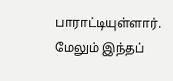பாராட்டியுள்ளார். மேலும் இந்தப்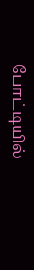போட்டியில்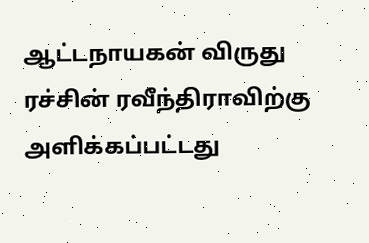ஆட்டநாயகன் விருது ரச்சின் ரவீந்திராவிற்கு அளிக்கப்பட்டது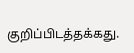குறிப்பிடத்தக்கது.